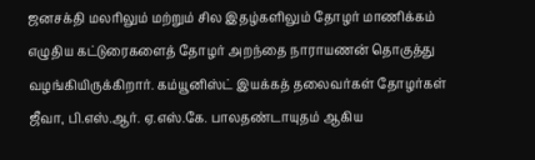ஜனசக்தி மலரிலும் மற்றும் சில இதழ்களிலும் தோழர் மாணிக்கம் எழுதிய கட்டுரைகளைத் தோழர் அறந்தை நாராயணன் தொகுத்து வழங்கியிருக்கிறார். கம்யூனிஸ்ட் இயக்கத் தலைவர்கள் தோழர்கள் ஜீவா, பி.எஸ்.ஆர். ஏ.எஸ்.கே. பாலதண்டாயுதம் ஆகிய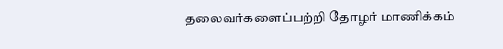தலைவர்களைப்பற்றி தோழர் மாணிக்கம்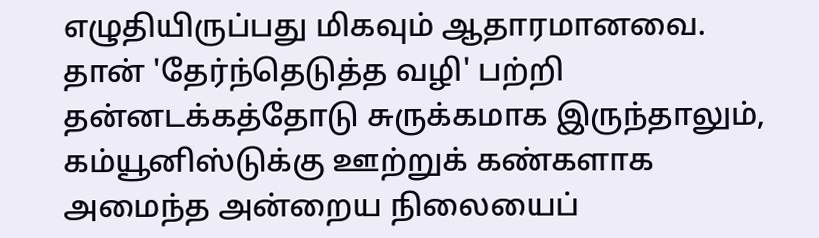எழுதியிருப்பது மிகவும் ஆதாரமானவை. தான் 'தேர்ந்தெடுத்த வழி' பற்றி தன்னடக்கத்தோடு சுருக்கமாக இருந்தாலும், கம்யூனிஸ்டுக்கு ஊற்றுக் கண்களாக அமைந்த அன்றைய நிலையைப்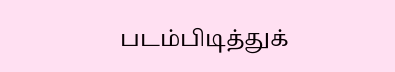படம்பிடித்துக்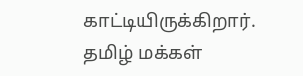காட்டியிருக்கிறார்.
தமிழ் மக்கள்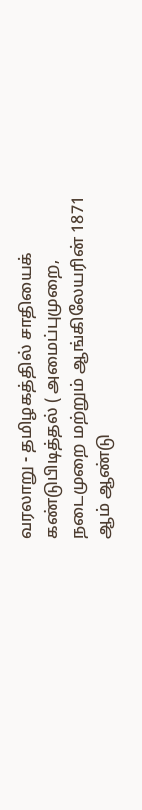வரலாறு - தமிழகத்தில் சாதியைக் கண்டுபிடித்தல் ( அமைப்புமுறை, நடைமுறை மற்றும் ஆங்கிலேயரின் 1871 ஆம் ஆண்டு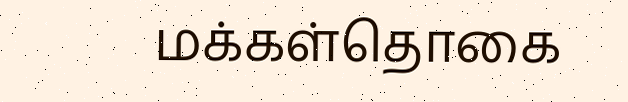மக்கள்தொகை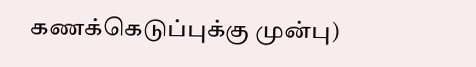கணக்கெடுப்புக்கு முன்பு)